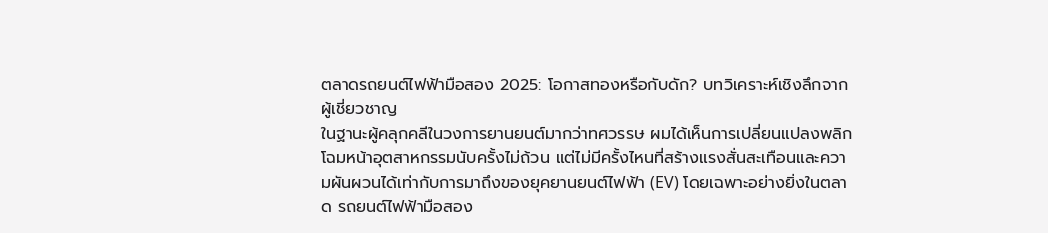ตลาดรถยนต์ไฟฟ้ามือสอง 2025: โอกาสทองหรือกับดัก? บทวิเคราะห์เชิงลึกจากผู้เชี่ยวชาญ
ในฐานะผู้คลุกคลีในวงการยานยนต์มากว่าทศวรรษ ผมได้เห็นการเปลี่ยนแปลงพลิกโฉมหน้าอุตสาหกรรมนับครั้งไม่ถ้วน แต่ไม่มีครั้งไหนที่สร้างแรงสั่นสะเทือนและความผันผวนได้เท่ากับการมาถึงของยุคยานยนต์ไฟฟ้า (EV) โดยเฉพาะอย่างยิ่งในตลาด รถยนต์ไฟฟ้ามือสอง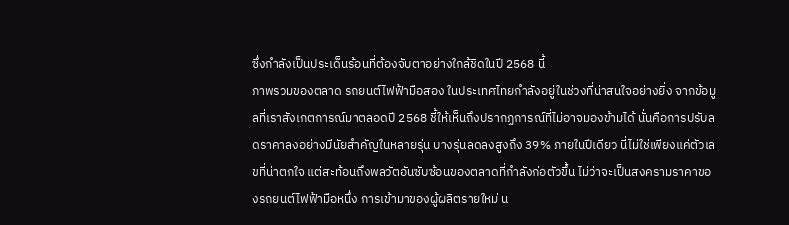ซึ่งกำลังเป็นประเด็นร้อนที่ต้องจับตาอย่างใกล้ชิดในปี 2568 นี้
ภาพรวมของตลาด รถยนต์ไฟฟ้ามือสอง ในประเทศไทยกำลังอยู่ในช่วงที่น่าสนใจอย่างยิ่ง จากข้อมูลที่เราสังเกตการณ์มาตลอดปี 2568 ชี้ให้เห็นถึงปรากฏการณ์ที่ไม่อาจมองข้ามได้ นั่นคือการปรับลดราคาลงอย่างมีนัยสำคัญในหลายรุ่น บางรุ่นลดลงสูงถึง 39% ภายในปีเดียว นี่ไม่ใช่เพียงแค่ตัวเลขที่น่าตกใจ แต่สะท้อนถึงพลวัตอันซับซ้อนของตลาดที่กำลังก่อตัวขึ้น ไม่ว่าจะเป็นสงครามราคาของรถยนต์ไฟฟ้ามือหนึ่ง การเข้ามาของผู้ผลิตรายใหม่ น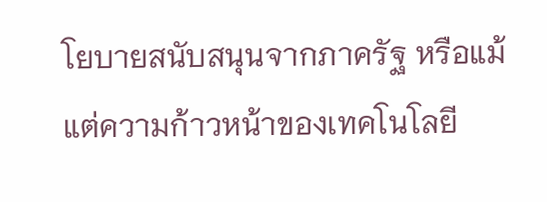โยบายสนับสนุนจากภาครัฐ หรือแม้แต่ความก้าวหน้าของเทคโนโลยี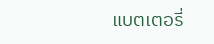แบตเตอรี่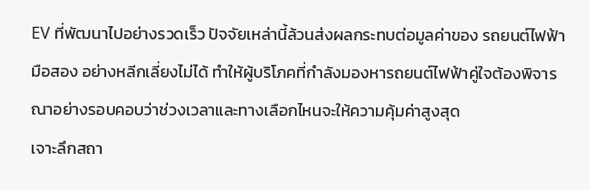EV ที่พัฒนาไปอย่างรวดเร็ว ปัจจัยเหล่านี้ล้วนส่งผลกระทบต่อมูลค่าของ รถยนต์ไฟฟ้ามือสอง อย่างหลีกเลี่ยงไม่ได้ ทำให้ผู้บริโภคที่กำลังมองหารถยนต์ไฟฟ้าคู่ใจต้องพิจารณาอย่างรอบคอบว่าช่วงเวลาและทางเลือกไหนจะให้ความคุ้มค่าสูงสุด
เจาะลึกสถา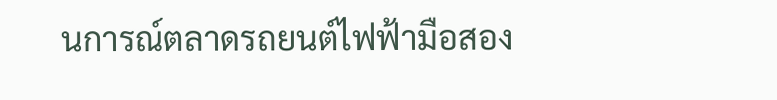นการณ์ตลาดรถยนต์ไฟฟ้ามือสอง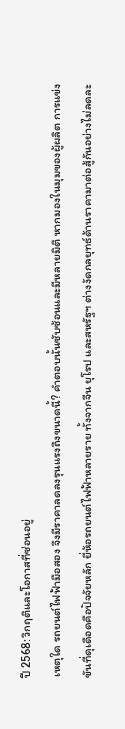ปี 2568: วิกฤติและโอกาสที่ซ่อนอยู่
เหตุใด รถยนต์ไฟฟ้ามือสอง จึงมีราคาลดลงรุนแรงถึงขนาดนี้? คำตอบนั้นซับซ้อนและมีหลายมิติ หากมองในมุมของผู้ผลิต การแข่งขันที่ดุเดือดคือปัจจัยหลัก ยี่ห้อรถยนต์ไฟฟ้าหลายราย ทั้งจากจีน ยุโรป และสหรัฐฯ ต่างงัดกลยุทธ์ด้านราคามาต่อสู้กันอย่างไม่ลดละ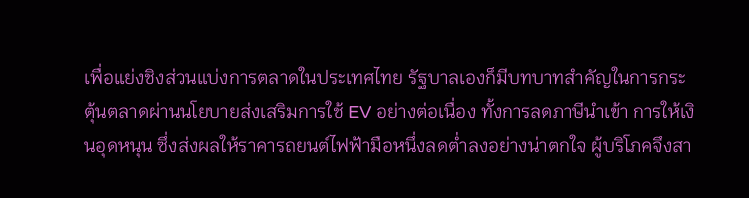เพื่อแย่งชิงส่วนแบ่งการตลาดในประเทศไทย รัฐบาลเองก็มีบทบาทสำคัญในการกระตุ้นตลาดผ่านนโยบายส่งเสริมการใช้ EV อย่างต่อเนื่อง ทั้งการลดภาษีนำเข้า การให้เงินอุดหนุน ซึ่งส่งผลให้ราคารถยนต์ไฟฟ้ามือหนึ่งลดต่ำลงอย่างน่าตกใจ ผู้บริโภคจึงสา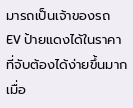มารถเป็นเจ้าของรถ EV ป้ายแดงได้ในราคาที่จับต้องได้ง่ายขึ้นมาก เมื่อ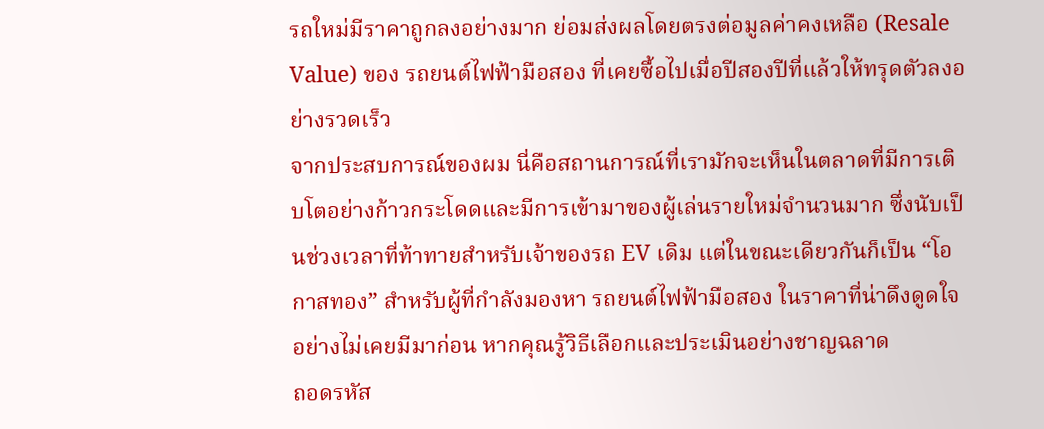รถใหม่มีราคาถูกลงอย่างมาก ย่อมส่งผลโดยตรงต่อมูลค่าคงเหลือ (Resale Value) ของ รถยนต์ไฟฟ้ามือสอง ที่เคยซื้อไปเมื่อปีสองปีที่แล้วให้ทรุดตัวลงอย่างรวดเร็ว
จากประสบการณ์ของผม นี่คือสถานการณ์ที่เรามักจะเห็นในตลาดที่มีการเติบโตอย่างก้าวกระโดดและมีการเข้ามาของผู้เล่นรายใหม่จำนวนมาก ซึ่งนับเป็นช่วงเวลาที่ท้าทายสำหรับเจ้าของรถ EV เดิม แต่ในขณะเดียวกันก็เป็น “โอกาสทอง” สำหรับผู้ที่กำลังมองหา รถยนต์ไฟฟ้ามือสอง ในราคาที่น่าดึงดูดใจอย่างไม่เคยมีมาก่อน หากคุณรู้วิธีเลือกและประเมินอย่างชาญฉลาด
ถอดรหัส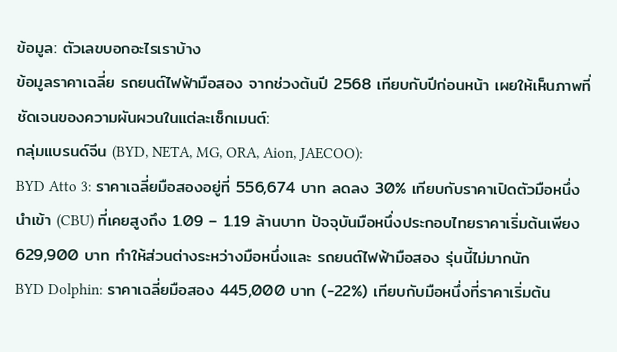ข้อมูล: ตัวเลขบอกอะไรเราบ้าง
ข้อมูลราคาเฉลี่ย รถยนต์ไฟฟ้ามือสอง จากช่วงต้นปี 2568 เทียบกับปีก่อนหน้า เผยให้เห็นภาพที่ชัดเจนของความผันผวนในแต่ละเซ็กเมนต์:
กลุ่มแบรนด์จีน (BYD, NETA, MG, ORA, Aion, JAECOO):
BYD Atto 3: ราคาเฉลี่ยมือสองอยู่ที่ 556,674 บาท ลดลง 30% เทียบกับราคาเปิดตัวมือหนึ่งนำเข้า (CBU) ที่เคยสูงถึง 1.09 – 1.19 ล้านบาท ปัจจุบันมือหนึ่งประกอบไทยราคาเริ่มต้นเพียง 629,900 บาท ทำให้ส่วนต่างระหว่างมือหนึ่งและ รถยนต์ไฟฟ้ามือสอง รุ่นนี้ไม่มากนัก
BYD Dolphin: ราคาเฉลี่ยมือสอง 445,000 บาท (-22%) เทียบกับมือหนึ่งที่ราคาเริ่มต้น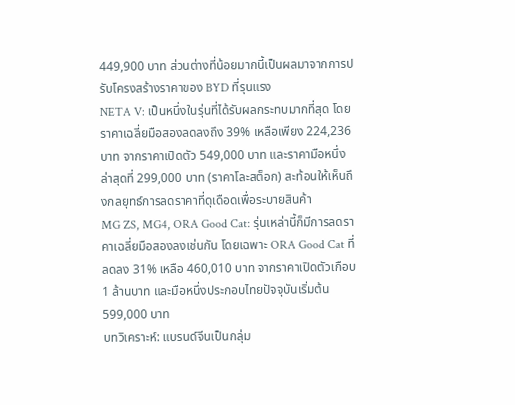449,900 บาท ส่วนต่างที่น้อยมากนี้เป็นผลมาจากการปรับโครงสร้างราคาของ BYD ที่รุนแรง
NETA V: เป็นหนึ่งในรุ่นที่ได้รับผลกระทบมากที่สุด โดยราคาเฉลี่ยมือสองลดลงถึง 39% เหลือเพียง 224,236 บาท จากราคาเปิดตัว 549,000 บาท และราคามือหนึ่งล่าสุดที่ 299,000 บาท (ราคาโละสต็อก) สะท้อนให้เห็นถึงกลยุทธ์การลดราคาที่ดุเดือดเพื่อระบายสินค้า
MG ZS, MG4, ORA Good Cat: รุ่นเหล่านี้ก็มีการลดราคาเฉลี่ยมือสองลงเช่นกัน โดยเฉพาะ ORA Good Cat ที่ลดลง 31% เหลือ 460,010 บาท จากราคาเปิดตัวเกือบ 1 ล้านบาท และมือหนึ่งประกอบไทยปัจจุบันเริ่มต้น 599,000 บาท
บทวิเคราะห์: แบรนด์จีนเป็นกลุ่ม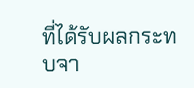ที่ได้รับผลกระทบจา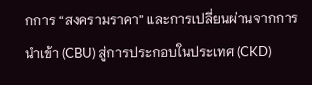กการ “สงครามราคา” และการเปลี่ยนผ่านจากการนำเข้า (CBU) สู่การประกอบในประเทศ (CKD)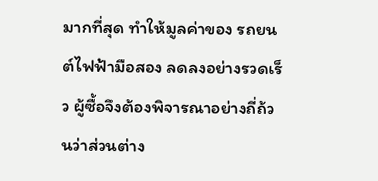มากที่สุด ทำให้มูลค่าของ รถยนต์ไฟฟ้ามือสอง ลดลงอย่างรวดเร็ว ผู้ซื้อจึงต้องพิจารณาอย่างถี่ถ้วนว่าส่วนต่าง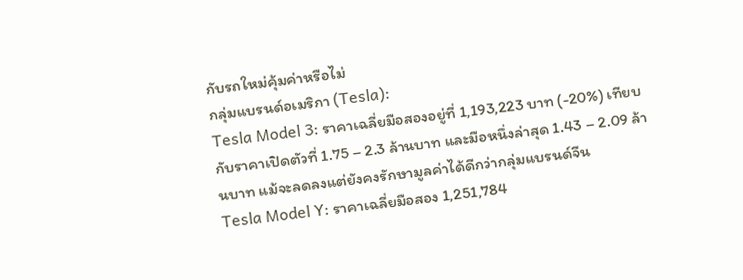กับรถใหม่คุ้มค่าหรือไม่
กลุ่มแบรนด์อเมริกา (Tesla):
Tesla Model 3: ราคาเฉลี่ยมือสองอยู่ที่ 1,193,223 บาท (-20%) เทียบกับราคาเปิดตัวที่ 1.75 – 2.3 ล้านบาท และมือหนึ่งล่าสุด 1.43 – 2.09 ล้านบาท แม้จะลดลงแต่ยังคงรักษามูลค่าได้ดีกว่ากลุ่มแบรนด์จีน
Tesla Model Y: ราคาเฉลี่ยมือสอง 1,251,784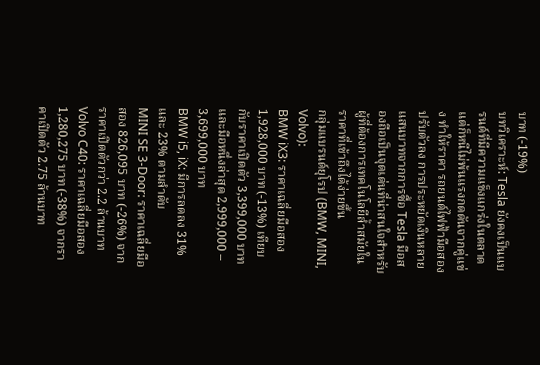บาท (-19%)
บทวิเคราะห์: Tesla ยังคงเป็นแบรนด์ที่มีความแข็งแกร่งในตลาด แต่ก็หนีไม่พ้นแรงกดดันจากคู่แข่ง ทำให้ราคา รถยนต์ไฟฟ้ามือสอง ปรับตัวลง การประหยัดเงินหลายแสนบาทจากการซื้อ Tesla มือสองถือเป็นจุดเด่นที่น่าสนใจสำหรับผู้ที่ต้องการเทคโนโลยีล้ำสมัยในราคาที่เข้าถึงได้ง่ายขึ้น
กลุ่มแบรนด์ยุโรป (BMW, MINI, Volvo):
BMW iX3: ราคาเฉลี่ยมือสอง 1,928,000 บาท (-13%) เทียบกับราคาเปิดตัว 3,399,000 บาท และมือหนึ่งล่าสุด 2,999,000 – 3,699,000 บาท
BMW i5, iX: มีการลดลง 31% และ 23% ตามลำดับ
MINI SE 3-Door: ราคาเฉลี่ยมือสอง 826,095 บาท (-26%) จากราคาเปิดตัวกว่า 2.2 ล้านบาท
Volvo C40: ราคาเฉลี่ยมือสอง 1,280,275 บาท (-38%) จากราคาเปิดตัว 2.75 ล้านบาท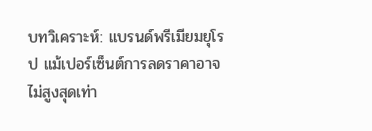บทวิเคราะห์: แบรนด์พรีเมียมยุโรป แม้เปอร์เซ็นต์การลดราคาอาจไม่สูงสุดเท่า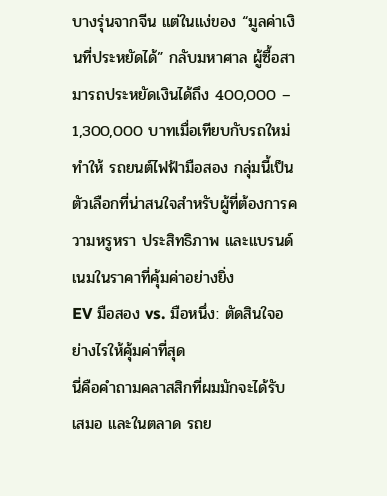บางรุ่นจากจีน แต่ในแง่ของ “มูลค่าเงินที่ประหยัดได้” กลับมหาศาล ผู้ซื้อสามารถประหยัดเงินได้ถึง 400,000 – 1,300,000 บาทเมื่อเทียบกับรถใหม่ ทำให้ รถยนต์ไฟฟ้ามือสอง กลุ่มนี้เป็นตัวเลือกที่น่าสนใจสำหรับผู้ที่ต้องการความหรูหรา ประสิทธิภาพ และแบรนด์เนมในราคาที่คุ้มค่าอย่างยิ่ง
EV มือสอง vs. มือหนึ่ง: ตัดสินใจอย่างไรให้คุ้มค่าที่สุด
นี่คือคำถามคลาสสิกที่ผมมักจะได้รับเสมอ และในตลาด รถย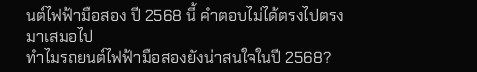นต์ไฟฟ้ามือสอง ปี 2568 นี้ คำตอบไม่ได้ตรงไปตรงมาเสมอไป
ทำไมรถยนต์ไฟฟ้ามือสองยังน่าสนใจในปี 2568?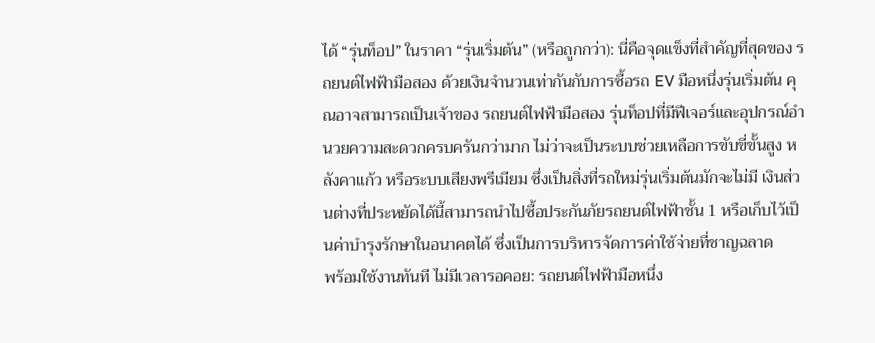ได้ “รุ่นท็อป” ในราคา “รุ่นเริ่มต้น” (หรือถูกกว่า): นี่คือจุดแข็งที่สำคัญที่สุดของ รถยนต์ไฟฟ้ามือสอง ด้วยเงินจำนวนเท่ากันกับการซื้อรถ EV มือหนึ่งรุ่นเริ่มต้น คุณอาจสามารถเป็นเจ้าของ รถยนต์ไฟฟ้ามือสอง รุ่นท็อปที่มีฟีเจอร์และอุปกรณ์อำนวยความสะดวกครบครันกว่ามาก ไม่ว่าจะเป็นระบบช่วยเหลือการขับขี่ขั้นสูง หลังคาแก้ว หรือระบบเสียงพรีเมียม ซึ่งเป็นสิ่งที่รถใหม่รุ่นเริ่มต้นมักจะไม่มี เงินส่วนต่างที่ประหยัดได้นี้สามารถนำไปซื้อประกันภัยรถยนต์ไฟฟ้าชั้น 1 หรือเก็บไว้เป็นค่าบำรุงรักษาในอนาคตได้ ซึ่งเป็นการบริหารจัดการค่าใช้จ่ายที่ชาญฉลาด
พร้อมใช้งานทันที ไม่มีเวลารอคอย: รถยนต์ไฟฟ้ามือหนึ่ง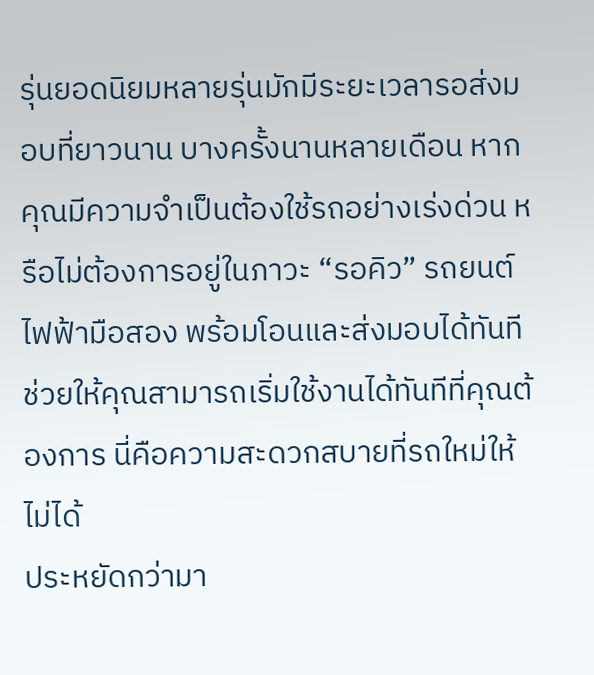รุ่นยอดนิยมหลายรุ่นมักมีระยะเวลารอส่งมอบที่ยาวนาน บางครั้งนานหลายเดือน หากคุณมีความจำเป็นต้องใช้รถอย่างเร่งด่วน หรือไม่ต้องการอยู่ในภาวะ “รอคิว” รถยนต์ไฟฟ้ามือสอง พร้อมโอนและส่งมอบได้ทันที ช่วยให้คุณสามารถเริ่มใช้งานได้ทันทีที่คุณต้องการ นี่คือความสะดวกสบายที่รถใหม่ให้ไม่ได้
ประหยัดกว่ามา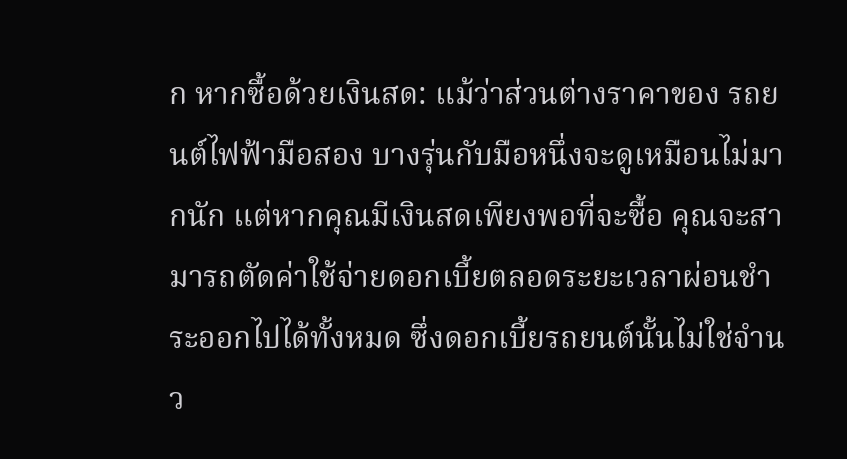ก หากซื้อด้วยเงินสด: แม้ว่าส่วนต่างราคาของ รถยนต์ไฟฟ้ามือสอง บางรุ่นกับมือหนึ่งจะดูเหมือนไม่มากนัก แต่หากคุณมีเงินสดเพียงพอที่จะซื้อ คุณจะสามารถตัดค่าใช้จ่ายดอกเบี้ยตลอดระยะเวลาผ่อนชำระออกไปได้ทั้งหมด ซึ่งดอกเบี้ยรถยนต์นั้นไม่ใช่จำนว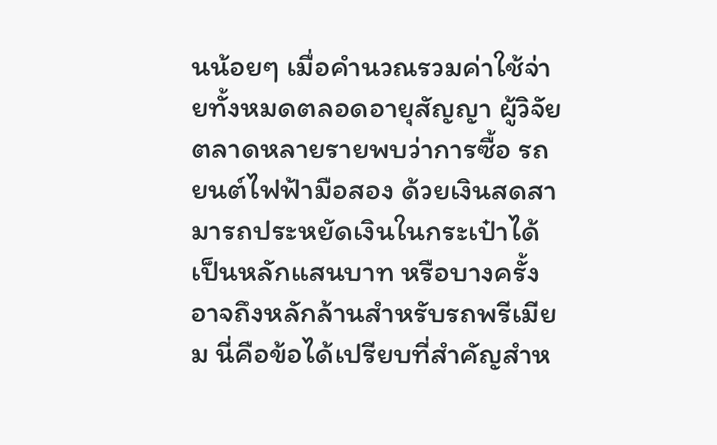นน้อยๆ เมื่อคำนวณรวมค่าใช้จ่ายทั้งหมดตลอดอายุสัญญา ผู้วิจัยตลาดหลายรายพบว่าการซื้อ รถยนต์ไฟฟ้ามือสอง ด้วยเงินสดสามารถประหยัดเงินในกระเป๋าได้เป็นหลักแสนบาท หรือบางครั้งอาจถึงหลักล้านสำหรับรถพรีเมียม นี่คือข้อได้เปรียบที่สำคัญสำห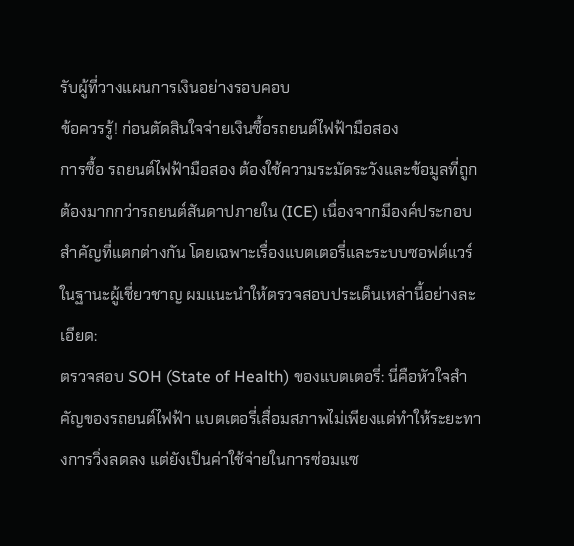รับผู้ที่วางแผนการเงินอย่างรอบคอบ
ข้อควรรู้! ก่อนตัดสินใจจ่ายเงินซื้อรถยนต์ไฟฟ้ามือสอง
การซื้อ รถยนต์ไฟฟ้ามือสอง ต้องใช้ความระมัดระวังและข้อมูลที่ถูกต้องมากกว่ารถยนต์สันดาปภายใน (ICE) เนื่องจากมีองค์ประกอบสำคัญที่แตกต่างกัน โดยเฉพาะเรื่องแบตเตอรี่และระบบซอฟต์แวร์ ในฐานะผู้เชี่ยวชาญ ผมแนะนำให้ตรวจสอบประเด็นเหล่านี้อย่างละเอียด:
ตรวจสอบ SOH (State of Health) ของแบตเตอรี่: นี่คือหัวใจสำคัญของรถยนต์ไฟฟ้า แบตเตอรี่เสื่อมสภาพไม่เพียงแต่ทำให้ระยะทางการวิ่งลดลง แต่ยังเป็นค่าใช้จ่ายในการซ่อมแซ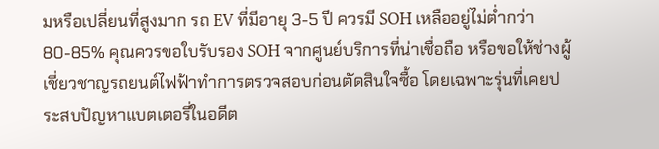มหรือเปลี่ยนที่สูงมาก รถ EV ที่มีอายุ 3-5 ปี ควรมี SOH เหลืออยู่ไม่ต่ำกว่า 80-85% คุณควรขอใบรับรอง SOH จากศูนย์บริการที่น่าเชื่อถือ หรือขอให้ช่างผู้เชี่ยวชาญรถยนต์ไฟฟ้าทำการตรวจสอบก่อนตัดสินใจซื้อ โดยเฉพาะรุ่นที่เคยประสบปัญหาแบตเตอรี่ในอดีต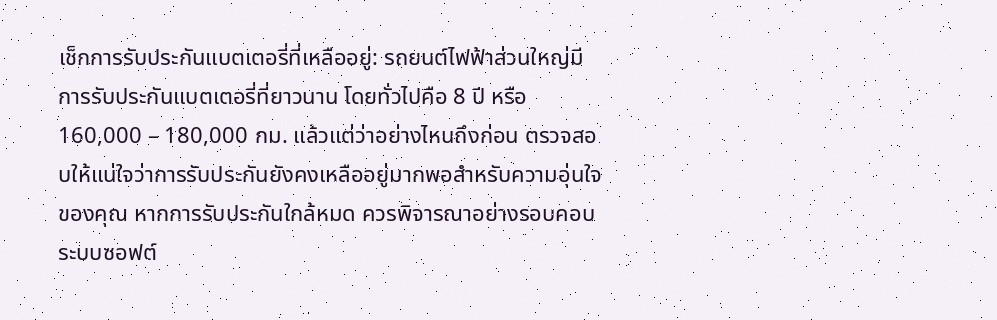เช็กการรับประกันแบตเตอรี่ที่เหลืออยู่: รถยนต์ไฟฟ้าส่วนใหญ่มีการรับประกันแบตเตอรี่ที่ยาวนาน โดยทั่วไปคือ 8 ปี หรือ 160,000 – 180,000 กม. แล้วแต่ว่าอย่างไหนถึงก่อน ตรวจสอบให้แน่ใจว่าการรับประกันยังคงเหลืออยู่มากพอสำหรับความอุ่นใจของคุณ หากการรับประกันใกล้หมด ควรพิจารณาอย่างรอบคอบ
ระบบซอฟต์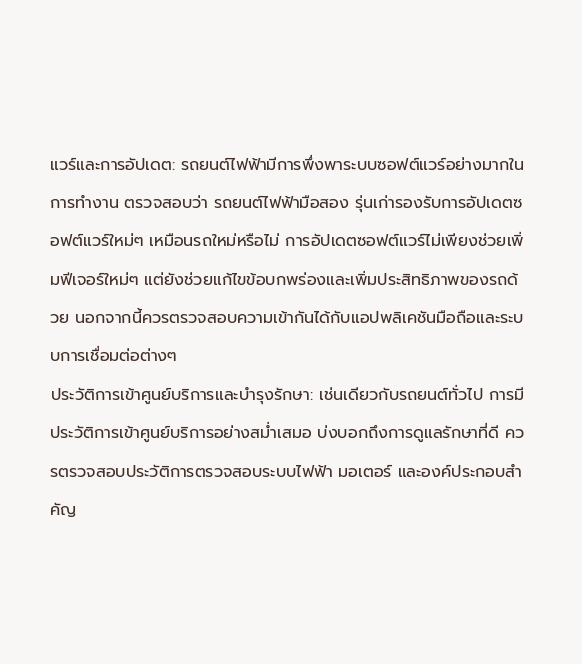แวร์และการอัปเดต: รถยนต์ไฟฟ้ามีการพึ่งพาระบบซอฟต์แวร์อย่างมากในการทำงาน ตรวจสอบว่า รถยนต์ไฟฟ้ามือสอง รุ่นเก่ารองรับการอัปเดตซอฟต์แวร์ใหม่ๆ เหมือนรถใหม่หรือไม่ การอัปเดตซอฟต์แวร์ไม่เพียงช่วยเพิ่มฟีเจอร์ใหม่ๆ แต่ยังช่วยแก้ไขข้อบกพร่องและเพิ่มประสิทธิภาพของรถด้วย นอกจากนี้ควรตรวจสอบความเข้ากันได้กับแอปพลิเคชันมือถือและระบบการเชื่อมต่อต่างๆ
ประวัติการเข้าศูนย์บริการและบำรุงรักษา: เช่นเดียวกับรถยนต์ทั่วไป การมีประวัติการเข้าศูนย์บริการอย่างสม่ำเสมอ บ่งบอกถึงการดูแลรักษาที่ดี ควรตรวจสอบประวัติการตรวจสอบระบบไฟฟ้า มอเตอร์ และองค์ประกอบสำคัญ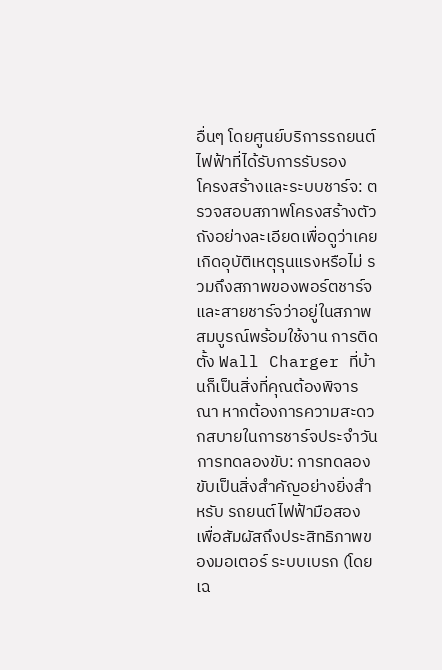อื่นๆ โดยศูนย์บริการรถยนต์ไฟฟ้าที่ได้รับการรับรอง
โครงสร้างและระบบชาร์จ: ตรวจสอบสภาพโครงสร้างตัวถังอย่างละเอียดเพื่อดูว่าเคยเกิดอุบัติเหตุรุนแรงหรือไม่ รวมถึงสภาพของพอร์ตชาร์จและสายชาร์จว่าอยู่ในสภาพสมบูรณ์พร้อมใช้งาน การติดตั้ง Wall Charger ที่บ้านก็เป็นสิ่งที่คุณต้องพิจารณา หากต้องการความสะดวกสบายในการชาร์จประจำวัน
การทดลองขับ: การทดลองขับเป็นสิ่งสำคัญอย่างยิ่งสำหรับ รถยนต์ไฟฟ้ามือสอง เพื่อสัมผัสถึงประสิทธิภาพของมอเตอร์ ระบบเบรก (โดยเฉ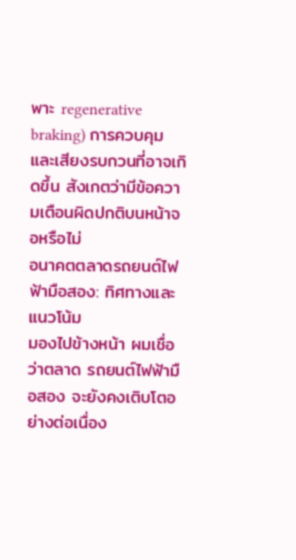พาะ regenerative braking) การควบคุม และเสียงรบกวนที่อาจเกิดขึ้น สังเกตว่ามีข้อความเตือนผิดปกติบนหน้าจอหรือไม่
อนาคตตลาดรถยนต์ไฟฟ้ามือสอง: ทิศทางและแนวโน้ม
มองไปข้างหน้า ผมเชื่อว่าตลาด รถยนต์ไฟฟ้ามือสอง จะยังคงเติบโตอย่างต่อเนื่อง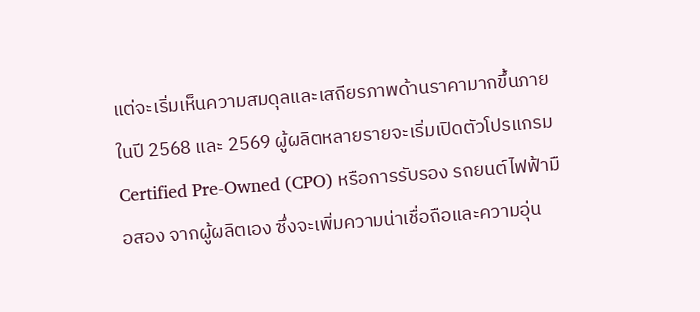แต่จะเริ่มเห็นความสมดุลและเสถียรภาพด้านราคามากขึ้นภายในปี 2568 และ 2569 ผู้ผลิตหลายรายจะเริ่มเปิดตัวโปรแกรม Certified Pre-Owned (CPO) หรือการรับรอง รถยนต์ไฟฟ้ามือสอง จากผู้ผลิตเอง ซึ่งจะเพิ่มความน่าเชื่อถือและความอุ่น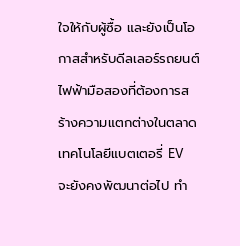ใจให้กับผู้ซื้อ และยังเป็นโอกาสสำหรับดีลเลอร์รถยนต์ไฟฟ้ามือสองที่ต้องการสร้างความแตกต่างในตลาด
เทคโนโลยีแบตเตอรี่ EV จะยังคงพัฒนาต่อไป ทำ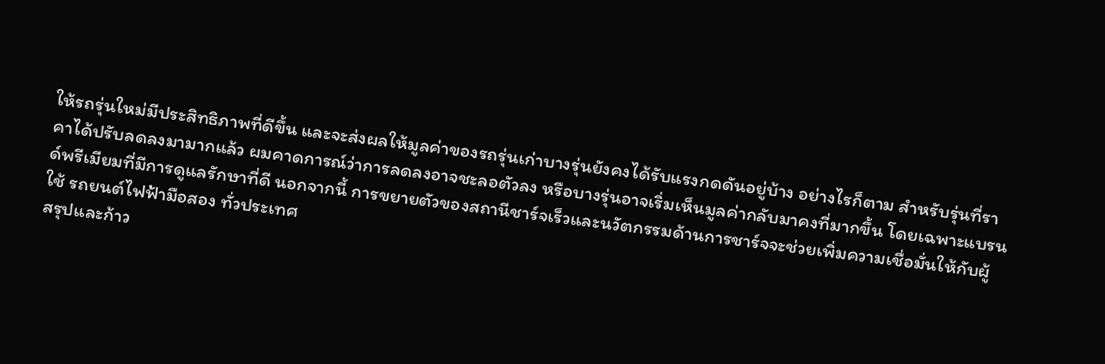ให้รถรุ่นใหม่มีประสิทธิภาพที่ดีขึ้น และจะส่งผลให้มูลค่าของรถรุ่นเก่าบางรุ่นยังคงได้รับแรงกดดันอยู่บ้าง อย่างไรก็ตาม สำหรับรุ่นที่ราคาได้ปรับลดลงมามากแล้ว ผมคาดการณ์ว่าการลดลงอาจชะลอตัวลง หรือบางรุ่นอาจเริ่มเห็นมูลค่ากลับมาคงที่มากขึ้น โดยเฉพาะแบรนด์พรีเมียมที่มีการดูแลรักษาที่ดี นอกจากนี้ การขยายตัวของสถานีชาร์จเร็วและนวัตกรรมด้านการชาร์จจะช่วยเพิ่มความเชื่อมั่นให้กับผู้ใช้ รถยนต์ไฟฟ้ามือสอง ทั่วประเทศ
สรุปและก้าว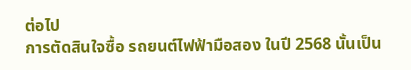ต่อไป
การตัดสินใจซื้อ รถยนต์ไฟฟ้ามือสอง ในปี 2568 นั้นเป็น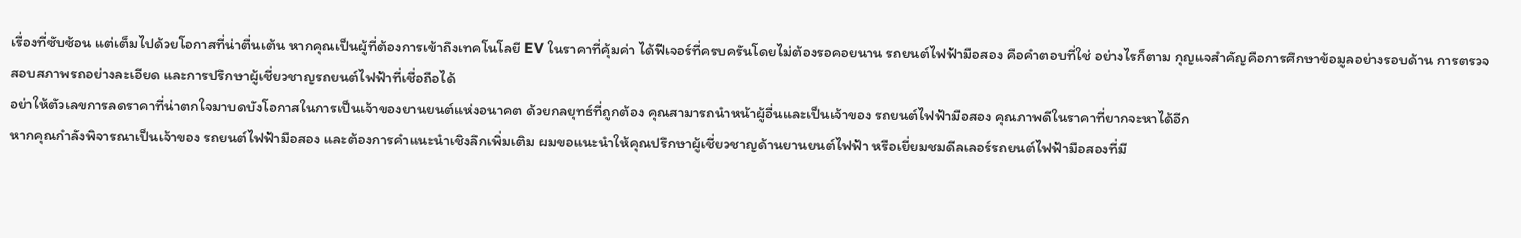เรื่องที่ซับซ้อน แต่เต็มไปด้วยโอกาสที่น่าตื่นเต้น หากคุณเป็นผู้ที่ต้องการเข้าถึงเทคโนโลยี EV ในราคาที่คุ้มค่า ได้ฟีเจอร์ที่ครบครันโดยไม่ต้องรอคอยนาน รถยนต์ไฟฟ้ามือสอง คือคำตอบที่ใช่ อย่างไรก็ตาม กุญแจสำคัญคือการศึกษาข้อมูลอย่างรอบด้าน การตรวจสอบสภาพรถอย่างละเอียด และการปรึกษาผู้เชี่ยวชาญรถยนต์ไฟฟ้าที่เชื่อถือได้
อย่าให้ตัวเลขการลดราคาที่น่าตกใจมาบดบังโอกาสในการเป็นเจ้าของยานยนต์แห่งอนาคต ด้วยกลยุทธ์ที่ถูกต้อง คุณสามารถนำหน้าผู้อื่นและเป็นเจ้าของ รถยนต์ไฟฟ้ามือสอง คุณภาพดีในราคาที่ยากจะหาได้อีก
หากคุณกำลังพิจารณาเป็นเจ้าของ รถยนต์ไฟฟ้ามือสอง และต้องการคำแนะนำเชิงลึกเพิ่มเติม ผมขอแนะนำให้คุณปรึกษาผู้เชี่ยวชาญด้านยานยนต์ไฟฟ้า หรือเยี่ยมชมดีลเลอร์รถยนต์ไฟฟ้ามือสองที่มี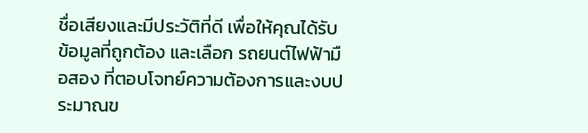ชื่อเสียงและมีประวัติที่ดี เพื่อให้คุณได้รับข้อมูลที่ถูกต้อง และเลือก รถยนต์ไฟฟ้ามือสอง ที่ตอบโจทย์ความต้องการและงบประมาณข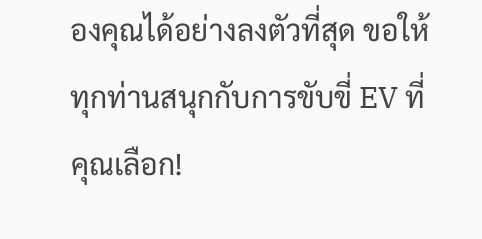องคุณได้อย่างลงตัวที่สุด ขอให้ทุกท่านสนุกกับการขับขี่ EV ที่คุณเลือก!